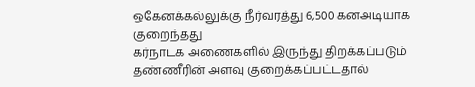ஒகேனக்கல்லுக்கு நீர்வரத்து 6,500 கனஅடியாக குறைந்தது
கர்நாடக அணைகளில் இருந்து திறக்கப்படும் தண்ணீரின் அளவு குறைக்கப்பட்டதால்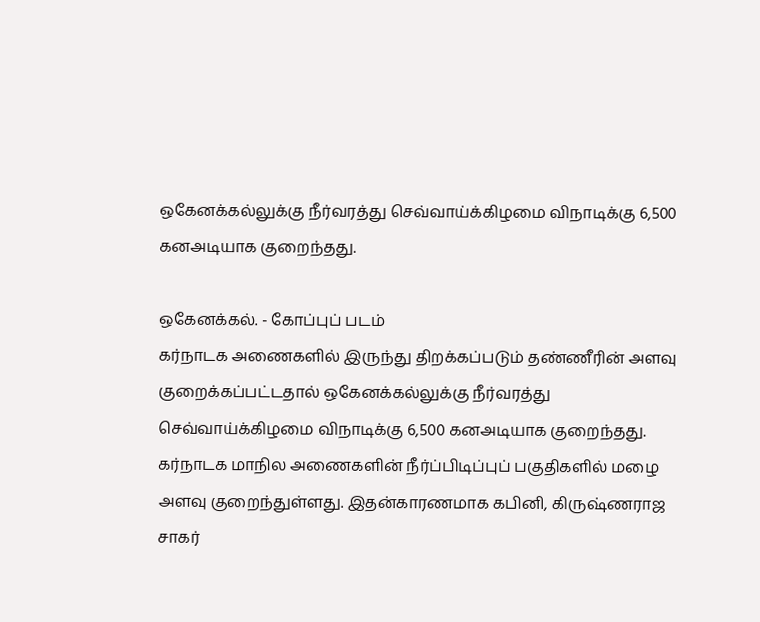ஒகேனக்கல்லுக்கு நீர்வரத்து செவ்வாய்க்கிழமை விநாடிக்கு 6,500 கனஅடியாக குறைந்தது.

ஒகேனக்கல். - கோப்புப் படம்
கர்நாடக அணைகளில் இருந்து திறக்கப்படும் தண்ணீரின் அளவு குறைக்கப்பட்டதால் ஒகேனக்கல்லுக்கு நீர்வரத்து செவ்வாய்க்கிழமை விநாடிக்கு 6,500 கனஅடியாக குறைந்தது.
கர்நாடக மாநில அணைகளின் நீர்ப்பிடிப்புப் பகுதிகளில் மழை அளவு குறைந்துள்ளது. இதன்காரணமாக கபினி, கிருஷ்ணராஜ சாகர்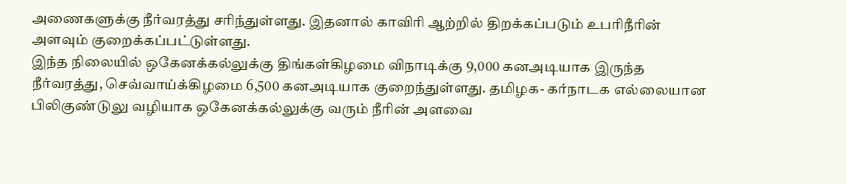அணைகளுக்கு நீர்வரத்து சரிந்துள்ளது. இதனால் காவிரி ஆற்றில் திறக்கப்படும் உபரிநீரின் அளவும் குறைக்கப்பட்டுள்ளது.
இந்த நிலையில் ஒகேனக்கல்லுக்கு திங்கள்கிழமை விநாடிக்கு 9,000 கனஅடியாக இருந்த நீர்வரத்து, செவ்வாய்க்கிழமை 6,500 கனஅடியாக குறைந்துள்ளது. தமிழக- கர்நாடக எல்லையான பிலிகுண்டுலு வழியாக ஒகேனக்கல்லுக்கு வரும் நீரின் அளவை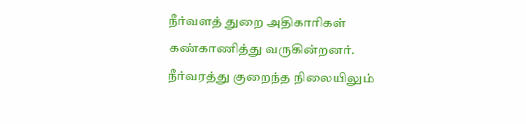நீர்வளத் துறை அதிகாரிகள் கண்காணித்து வருகின்றனர்.
நீர்வரத்து குறைந்த நிலையிலும்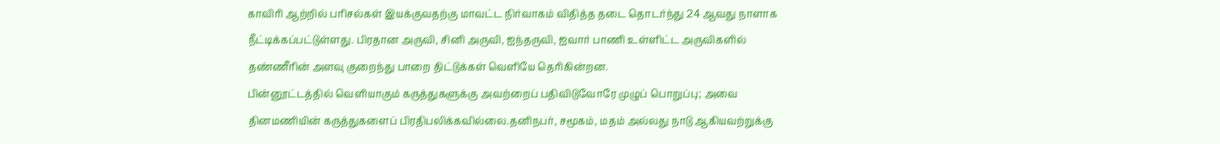காவிரி ஆற்றில் பரிசல்கள் இயக்குவதற்கு மாவட்ட நிர்வாகம் விதித்த தடை தொடர்ந்து 24 ஆவது நாளாக நீட்டிக்கப்பட்டுள்ளது. பிரதான அருவி, சினி அருவி, ஐந்தருவி, ஐவார் பாணி உள்ளிட்ட அருவிகளில் தண்ணீரின் அளவு குறைந்து பாறை திட்டுக்கள் வெளியே தெரிகின்றன.
பின்னூட்டத்தில் வெளியாகும் கருத்துகளுக்கு அவற்றைப் பதிவிடுவோரே முழுப் பொறுப்பு; அவை தினமணியின் கருத்துகளைப் பிரதிபலிக்கவில்லை.தனிநபர், சமூகம், மதம் அல்லது நாடு ஆகியவற்றுக்கு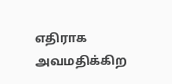எதிராக அவமதிக்கிற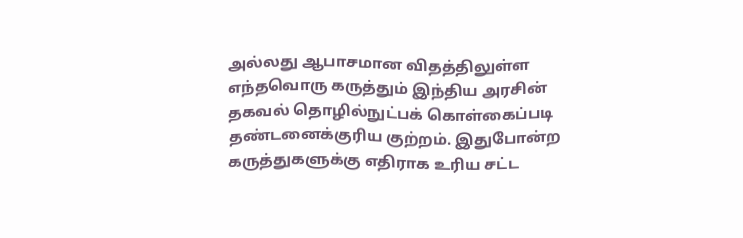அல்லது ஆபாசமான விதத்திலுள்ள எந்தவொரு கருத்தும் இந்திய அரசின் தகவல் தொழில்நுட்பக் கொள்கைப்படி தண்டனைக்குரிய குற்றம். இதுபோன்ற கருத்துகளுக்கு எதிராக உரிய சட்ட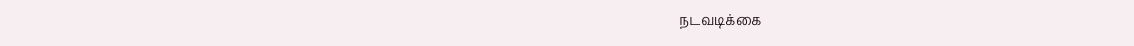நடவடிக்கை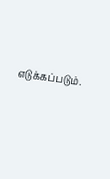எடுக்கப்படும்.